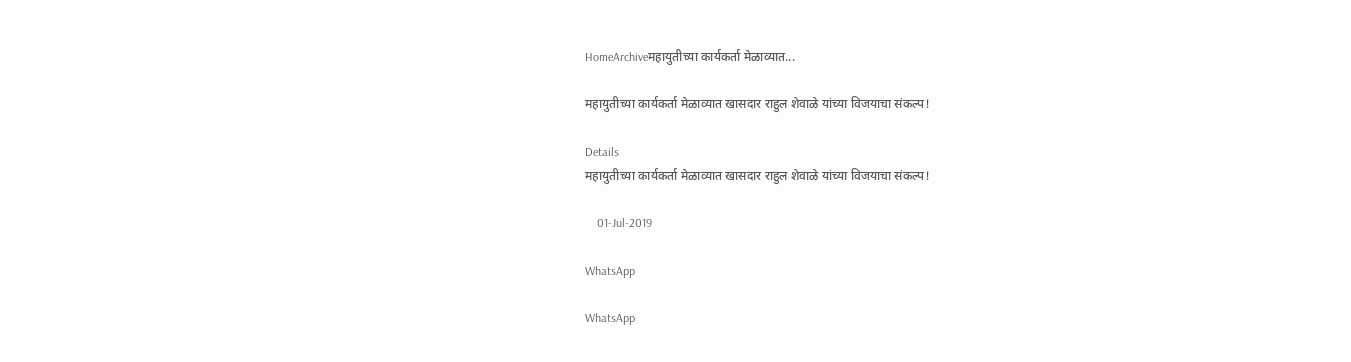HomeArchiveमहायुतीच्या कार्यकर्ता मेळाव्यात...

महायुतीच्या कार्यकर्ता मेळाव्यात खासदार राहुल शेवाळे यांच्या विजयाचा संकल्प!

Details
महायुतीच्या कार्यकर्ता मेळाव्यात खासदार राहुल शेवाळे यांच्या विजयाचा संकल्प!

    01-Jul-2019

WhatsApp

WhatsApp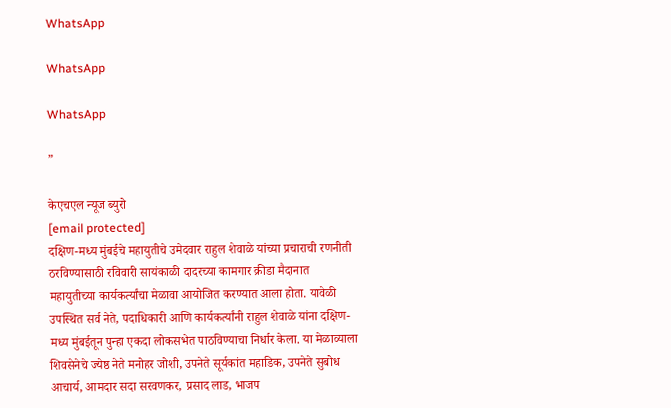WhatsApp

WhatsApp

WhatsApp

”

केएचएल न्यूज ब्युरो
[email protected]
दक्षिण-मध्य मुंबईचे महायुतीचे उमेदवार राहुल शेवाळे यांच्या प्रचाराची रणनीती ठरविण्यासाठी रविवारी सायंकाळी दादरच्या कामगार क्रीडा मैदानात महायुतीच्या कार्यकर्त्यांचा मेळावा आयोजित करण्यात आला होता. यावेळी उपस्थित सर्व नेते, पदाधिकारी आणि कार्यकर्त्यांनी राहुल शेवाळे यांना दक्षिण-मध्य मुंबईतून पुन्हा एकदा लोकसभेत पाठविण्याचा निर्धार केला. या मेळाव्याला शिवसेनेचे ज्येष्ठ नेते मनोहर जोशी, उपनेते सूर्यकांत महाडिक, उपनेते सुबोध आचार्य, आमदार सदा सरवणकर, प्रसाद लाड, भाजप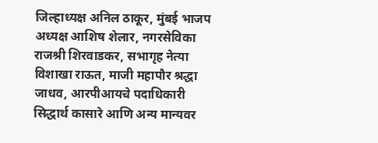जिल्हाध्यक्ष अनिल ठाकूर, मुंबई भाजप अध्यक्ष आशिष शेलार, नगरसेविका राजश्री शिरवाडकर, सभागृह नेत्या विशाखा राऊत, माजी महापौर श्रद्धा जाधव, आरपीआयचे पदाधिकारी सिद्धार्थ कासारे आणि अन्य मान्यवर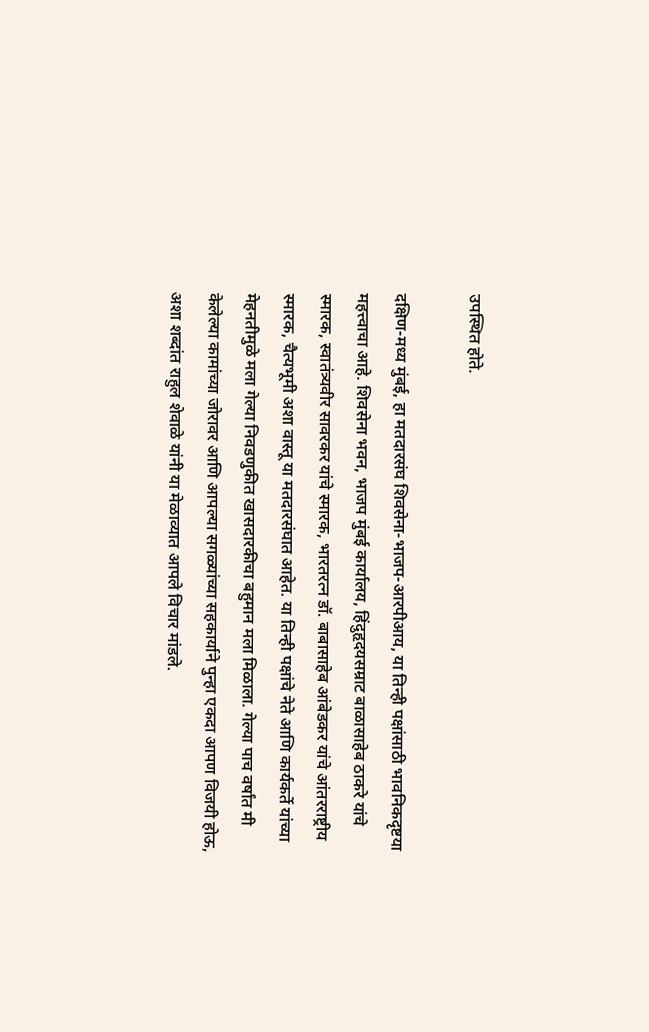उपस्थित होते.

दक्षिण-मध्य मुंबई, हा मतदारसंघ शिवसेना-भाजप-आरपीआय, या तिन्ही पक्षांसाठी भावनिकदृष्टया महत्त्वाचा आहे. शिवसेना भवन, भाजप मुंबई कार्यालय, हिंदुहृदयसम्राट बाळासाहेब ठाकरे यांचे स्मारक, स्वातंत्र्यवीर सावरकर यांचे स्मारक, भारतरत्न डॉ. बाबासाहेब आंबेडकर यांचे आंतरराष्ट्रीय स्मारक, चैत्यभूमी अशा वास्तू या मतदारसंघात आहेत. या तिन्ही पक्षांचे नेते आणि कार्यकर्ते यांच्या मेहनतीमुळे मला गेल्या निवडणुकीत खासदारकीचा बहुमान मला मिळाला. गेल्या पाच वर्षांत मी केलेल्या कामांच्या जोरावर आणि आपल्या सगळ्यांच्या सहकार्याने पुन्हा एकदा आपण विजयी होऊ, अशा शब्दांत राहुल शेवाळे यांनी या मेळाव्यात आपले विचार मांडले.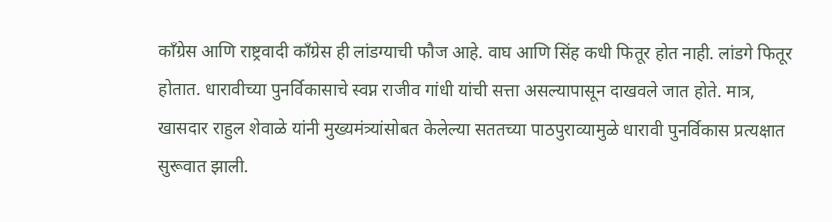काँग्रेस आणि राष्ट्रवादी काँग्रेस ही लांडग्याची फौज आहे. वाघ आणि सिंह कधी फितूर होत नाही. लांडगे फितूर होतात. धारावीच्या पुनर्विकासाचे स्वप्न राजीव गांधी यांची सत्ता असल्यापासून दाखवले जात होते. मात्र, खासदार राहुल शेवाळे यांनी मुख्यमंत्र्यांसोबत केलेल्या सततच्या पाठपुराव्यामुळे धारावी पुनर्विकास प्रत्यक्षात सुरूवात झाली.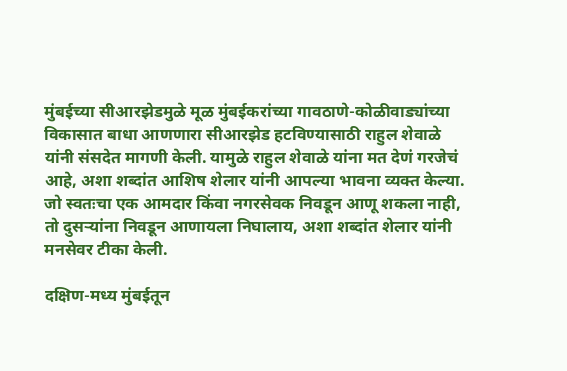मुंबईच्या सीआरझेडमुळे मूळ मुंबईकरांच्या गावठाणे-कोळीवाड्यांच्या विकासात बाधा आणणारा सीआरझेड हटविण्यासाठी राहुल शेवाळे यांनी संसदेत मागणी केली. यामुळे राहुल शेवाळे यांना मत देणं गरजेचं आहे, अशा शब्दांत आशिष शेलार यांनी आपल्या भावना व्यक्त केल्या. जो स्वतःचा एक आमदार किंवा नगरसेवक निवडून आणू शकला नाही, तो दुसऱ्यांना निवडून आणायला निघालाय, अशा शब्दांत शेलार यांनी मनसेवर टीका केली.

दक्षिण-मध्य मुंबईतून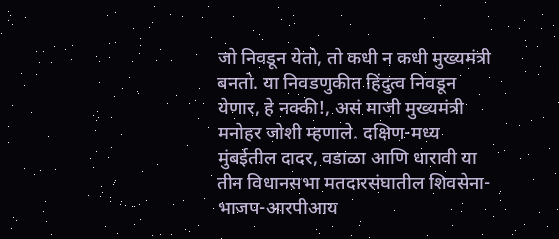जो निवडून येतो, तो कधी न कधी मुख्यमंत्री बनतो. या निवडणुकीत हिंदुत्व निवडून येणार, हे नक्की!, असं माजी मुख्यमंत्री मनोहर जोशी म्हणाले. दक्षिण-मध्य मुंबईतील दादर, वडाळा आणि धारावी या तीन विधानसभा मतदारसंघातील शिवसेना-भाजप-आरपीआय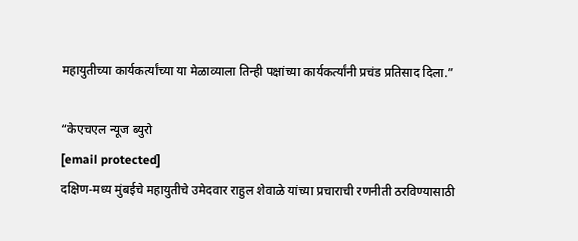महायुतीच्या कार्यकर्त्यांच्या या मेळाव्याला तिन्ही पक्षांच्या कार्यकर्त्यांनी प्रचंड प्रतिसाद दिला.”

“केएचएल न्यूज ब्युरो
[email protected]
दक्षिण-मध्य मुंबईचे महायुतीचे उमेदवार राहुल शेवाळे यांच्या प्रचाराची रणनीती ठरविण्यासाठी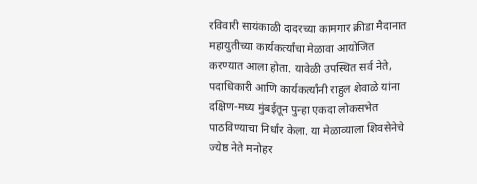रविवारी सायंकाळी दादरच्या कामगार क्रीडा मैदानात महायुतीच्या कार्यकर्त्यांचा मेळावा आयोजित करण्यात आला होता. यावेळी उपस्थित सर्व नेते, पदाधिकारी आणि कार्यकर्त्यांनी राहुल शेवाळे यांना दक्षिण-मध्य मुंबईतून पुन्हा एकदा लोकसभेत पाठविण्याचा निर्धार केला. या मेळाव्याला शिवसेनेचे ज्येष्ठ नेते मनोहर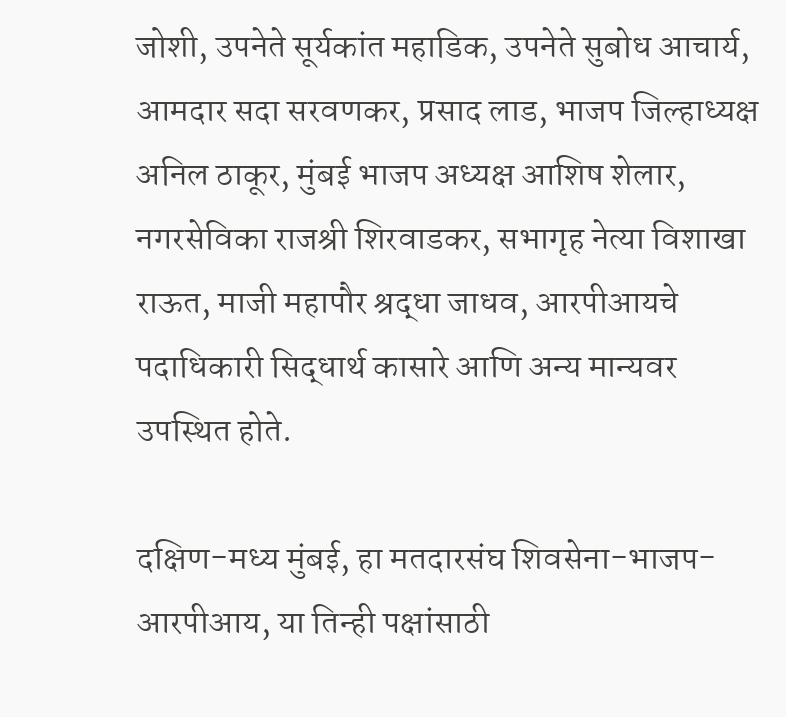जोशी, उपनेते सूर्यकांत महाडिक, उपनेते सुबोध आचार्य, आमदार सदा सरवणकर, प्रसाद लाड, भाजप जिल्हाध्यक्ष अनिल ठाकूर, मुंबई भाजप अध्यक्ष आशिष शेलार, नगरसेविका राजश्री शिरवाडकर, सभागृह नेत्या विशाखा राऊत, माजी महापौर श्रद्धा जाधव, आरपीआयचे पदाधिकारी सिद्धार्थ कासारे आणि अन्य मान्यवर उपस्थित होते.

दक्षिण-मध्य मुंबई, हा मतदारसंघ शिवसेना-भाजप-आरपीआय, या तिन्ही पक्षांसाठी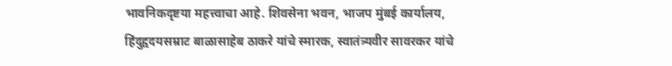भावनिकदृष्टया महत्त्वाचा आहे. शिवसेना भवन, भाजप मुंबई कार्यालय, हिंदुहृदयसम्राट बाळासाहेब ठाकरे यांचे स्मारक, स्वातंत्र्यवीर सावरकर यांचे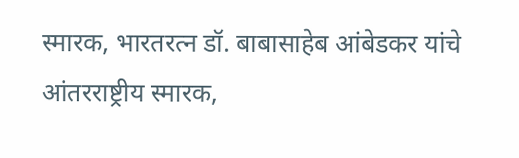स्मारक, भारतरत्न डॉ. बाबासाहेब आंबेडकर यांचे आंतरराष्ट्रीय स्मारक,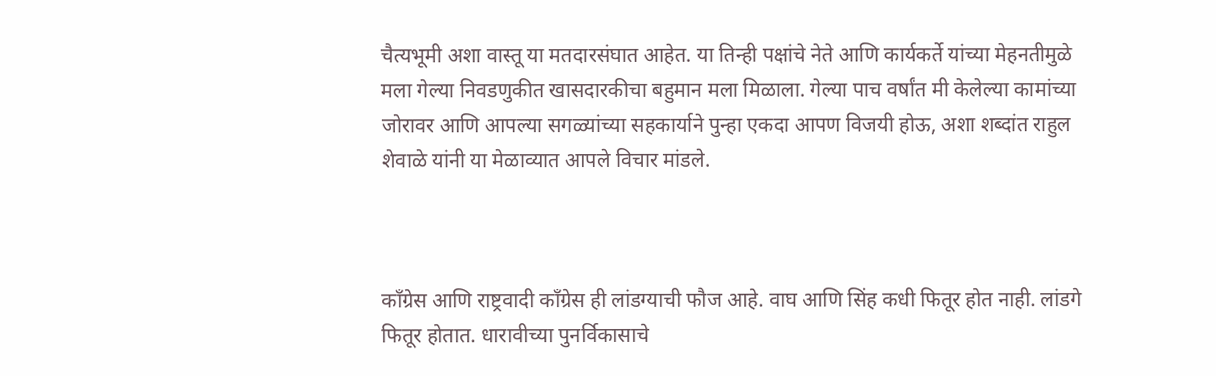चैत्यभूमी अशा वास्तू या मतदारसंघात आहेत. या तिन्ही पक्षांचे नेते आणि कार्यकर्ते यांच्या मेहनतीमुळे मला गेल्या निवडणुकीत खासदारकीचा बहुमान मला मिळाला. गेल्या पाच वर्षांत मी केलेल्या कामांच्या जोरावर आणि आपल्या सगळ्यांच्या सहकार्याने पुन्हा एकदा आपण विजयी होऊ, अशा शब्दांत राहुल शेवाळे यांनी या मेळाव्यात आपले विचार मांडले.



काँग्रेस आणि राष्ट्रवादी काँग्रेस ही लांडग्याची फौज आहे. वाघ आणि सिंह कधी फितूर होत नाही. लांडगे फितूर होतात. धारावीच्या पुनर्विकासाचे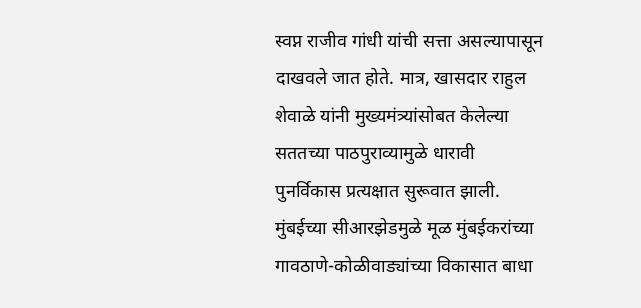स्वप्न राजीव गांधी यांची सत्ता असल्यापासून दाखवले जात होते. मात्र, खासदार राहुल शेवाळे यांनी मुख्यमंत्र्यांसोबत केलेल्या सततच्या पाठपुराव्यामुळे धारावी पुनर्विकास प्रत्यक्षात सुरूवात झाली. मुंबईच्या सीआरझेडमुळे मूळ मुंबईकरांच्या गावठाणे-कोळीवाड्यांच्या विकासात बाधा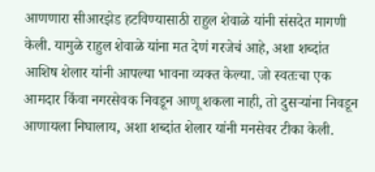आणणारा सीआरझेड हटविण्यासाठी राहुल शेवाळे यांनी संसदेत मागणी केली. यामुळे राहुल शेवाळे यांना मत देणं गरजेचं आहे, अशा शब्दांत आशिष शेलार यांनी आपल्या भावना व्यक्त केल्या. जो स्वतःचा एक आमदार किंवा नगरसेवक निवडून आणू शकला नाही, तो दुसऱ्यांना निवडून आणायला निघालाय, अशा शब्दांत शेलार यांनी मनसेवर टीका केली.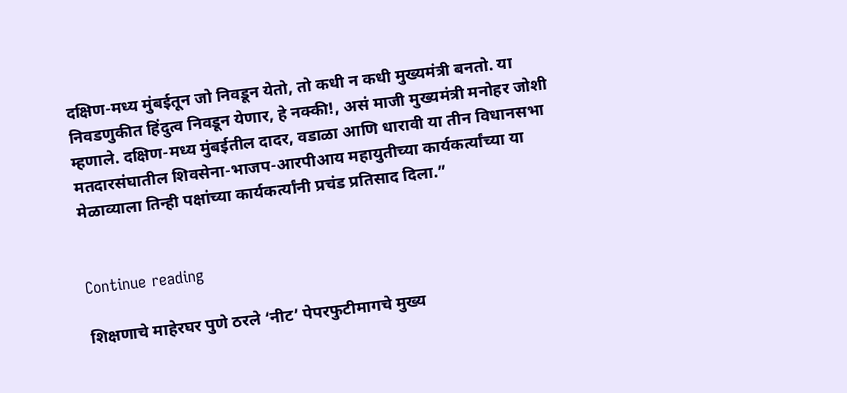दक्षिण-मध्य मुंबईतून जो निवडून येतो, तो कधी न कधी मुख्यमंत्री बनतो. या निवडणुकीत हिंदुत्व निवडून येणार, हे नक्की!, असं माजी मुख्यमंत्री मनोहर जोशी म्हणाले. दक्षिण-मध्य मुंबईतील दादर, वडाळा आणि धारावी या तीन विधानसभा मतदारसंघातील शिवसेना-भाजप-आरपीआय महायुतीच्या कार्यकर्त्यांच्या या मेळाव्याला तिन्ही पक्षांच्या कार्यकर्त्यांनी प्रचंड प्रतिसाद दिला.”


Continue reading

शिक्षणाचे माहेरघर पुणे ठरले ‘नीट’ पेपरफुटीमागचे मुख्य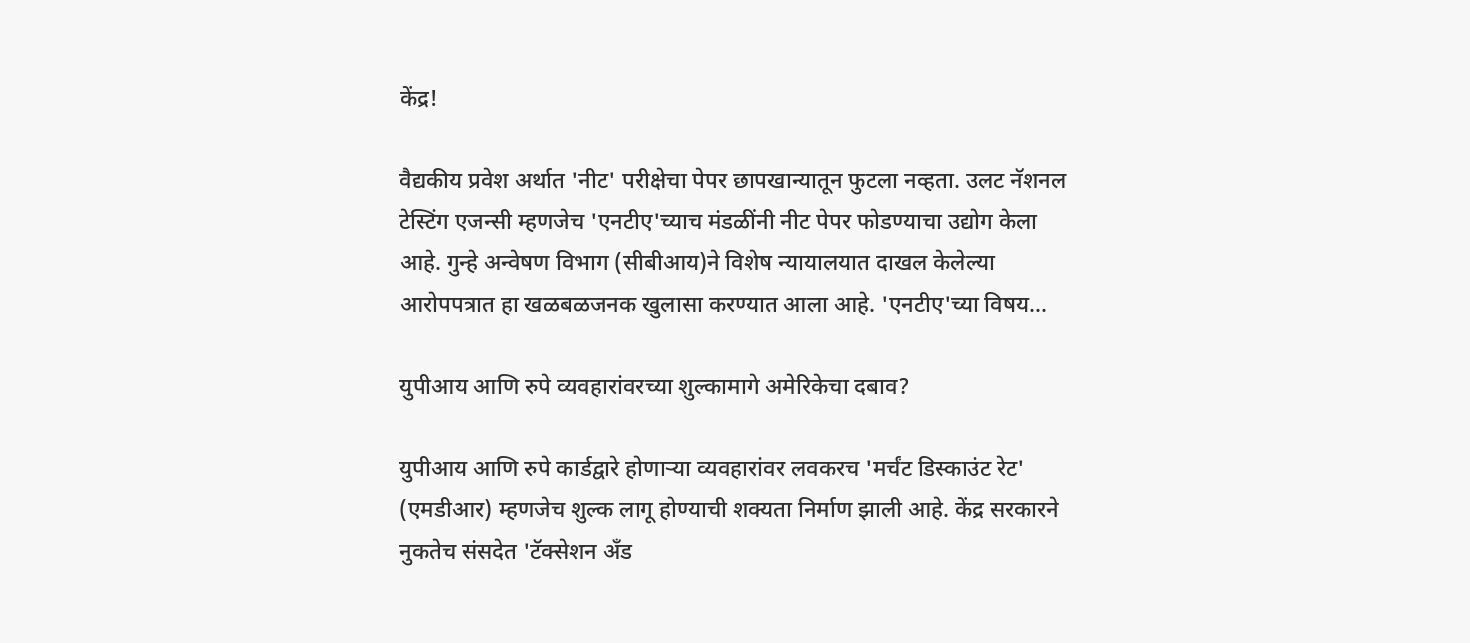केंद्र!

वैद्यकीय प्रवेश अर्थात 'नीट' परीक्षेचा पेपर छापखान्यातून फुटला नव्हता. उलट नॅशनल टेस्टिंग एजन्सी म्हणजेच 'एनटीए'च्याच मंडळींनी नीट पेपर फोडण्याचा उद्योग केला आहे. गुन्हे अन्वेषण विभाग (सीबीआय)ने विशेष न्यायालयात दाखल केलेल्या आरोपपत्रात हा खळबळजनक खुलासा करण्यात आला आहे. 'एनटीए'च्या विषय...

युपीआय आणि रुपे व्यवहारांवरच्या शुल्कामागे अमेरिकेचा दबाव?

युपीआय आणि रुपे कार्डद्वारे होणाऱ्या व्यवहारांवर लवकरच 'मर्चंट डिस्काउंट रेट' (एमडीआर) म्हणजेच शुल्क लागू होण्याची शक्यता निर्माण झाली आहे. केंद्र सरकारने नुकतेच संसदेत 'टॅक्सेशन अँड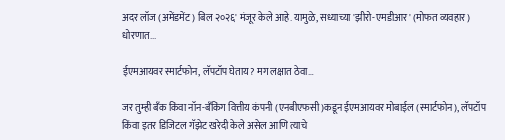अदर लॉज (अमेंडमेंट) बिल २०२६' मंजूर केले आहे. यामुळे, सध्याच्या 'झीरो-एमडीआर' (मोफत व्यवहार) धोरणात...

ईएमआयवर स्मार्टफोन, लॅपटॉप घेताय? मग लक्षात ठेवा…

जर तुम्ही बँक किंवा नॉन-बँकिंग वित्तीय कंपनी (एनबीएफसी)कडून ईएमआयवर मोबाईल (स्मार्टफोन), लॅपटॉप किंवा इतर डिजिटल गॅझेट खरेदी केले असेल आणि त्याचे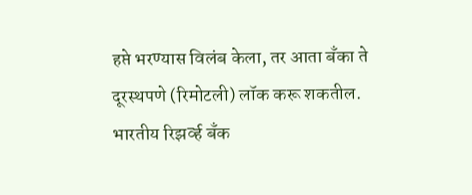हप्ते भरण्यास विलंब केला, तर आता बँका ते दूरस्थपणे (रिमोटली) लॉक करू शकतील. भारतीय रिझर्व्ह बँक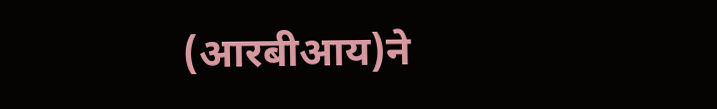(आरबीआय)ने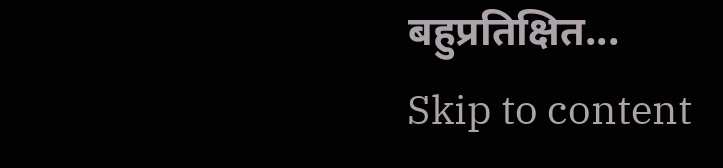बहुप्रतिक्षित...
Skip to content